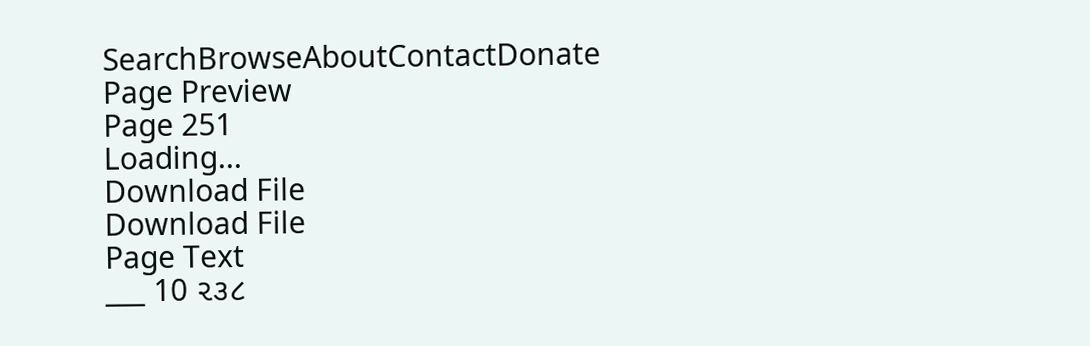SearchBrowseAboutContactDonate
Page Preview
Page 251
Loading...
Download File
Download File
Page Text
___ 10 ૨૩૮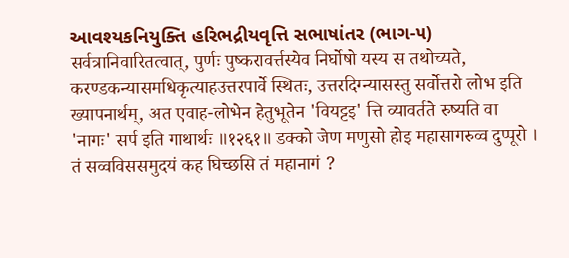આવશ્યકનિયુક્તિ હરિભદ્રીયવૃત્તિ સભાષાંતર (ભાગ-૫) सर्वत्रानिवारितत्वात्, पुर्णः पुष्करावर्त्तस्येव निर्घोषो यस्य स तथोच्यते, करण्डकन्यासमधिकृत्याहउत्तरपार्वे स्थितः, उत्तरदिग्न्यासस्तु सर्वोत्तरो लोभ इति ख्यापनार्थम्, अत एवाह-लोभेन हेतुभूतेन 'वियट्टइ' त्ति व्यावर्तते रुष्यति वा 'नागः' सर्प इति गाथार्थः ॥१२६१॥ डक्को जेण मणुसो होइ महासागरुव्व दुप्पूरो । तं सव्वविससमुदयं कह घिच्छसि तं महानागं ?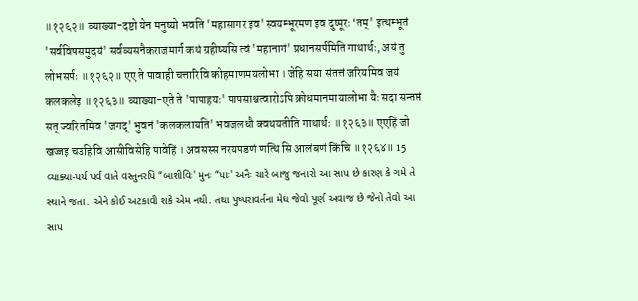॥१२६२॥ व्याख्या-दष्टो येन मनुष्यो भवति 'महासागर इव' स्वयम्भूरमण इव दुष्पूरः ‘तम्' इत्थम्भूतं 'सर्वविषसमुदयं' सर्वव्यसनैकराजमार्ग कथं ग्रहीष्यसि त्वं 'महानागं' प्रधानसर्पमिति गाथार्थः, अयं तु लोभसर्पः ॥१२६२॥ एए ते पावाही चत्तारिवि कोहमाणमयलोभा । जेहि सया संतत्तं जरियमिव जयं कलकलेइ ॥१२६३॥ व्याख्या-एते ते 'पापाहयः' पापसाश्चत्वारोऽपि क्रोधमानमायालोभा यैः सदा सन्तप्तं सत् ज्वरितमिव 'जगद्' भुवनं 'कलकलायति' भवजलधौ क्वथयतीति गाथार्थः ॥१२६३॥ एएहिं जो खज्जइ चउहिवि आसीविसेहि पावेहिं । अवसस्स नरयपडणं णत्थि सि आलंबणं किंचि ॥१२६४॥ 15 વ્યાક્યા-પર્ય પર્વ વાતે વસ્તુનરપિ “બાશીવિઃ' મુનઃ “પાઃ' અનૈઃ ચારે બાજુ જનારો આ સાપ છે કારણ કે ગમે તે સ્થાને જતા. એને કોઈ અટકાવી શકે એમ નથી. તથા પુષ્પરાવર્તના મેઘ જેવો પૂર્ણ અવાજ છે જેનો તેવો આ સાપ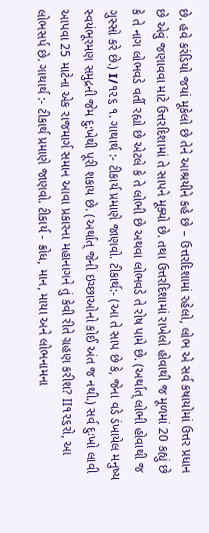છે. હવે કરંડિયો જયાં મૂકેલો છે તેને આશ્રયીને કહે છે – ઉત્તરદિશામાં રહેલો, લોભ એ સર્વ કષાયોમાં ઉત્તર પ્રધાન છે એવું જણાવવા માટે ઉત્તરદિશામાં તે સાપને મૂક્યો છે. તથા ઉત્તરદિશામાં રાખેલો હોવાથી જ મૂળમાં 20 કહ્યું છે કે તે નાગ લોભવડે વર્તી રહ્યો છે એટલે કે તે લોભી છે અથવા લોભવડે તે રોષ પામે છે. (અર્થાત્ લોભી હોવાથી જ ગુસ્સો કરે છે.) I/૧૨૬ ૧. ગાથાર્થ :- ટીકાર્ય પ્રમાણે જાણવો. ટીકાર્થ:- (આ તે સાપ છે કે, જેના વડે ડંખાયેલ મનુષ્ય સ્વયંભૂરમણ સમુદ્રની જેમ દુ:ખેથી પૂરી શકાય છે. (અર્થાત્ જેની ઇચ્છાઓનો કોઈ અંત જ નથી.) સર્વ દુઃખો લાવી આપવા 25 માટેના એક રાજમાર્ગ સમાન આવા પ્રકારના મહાનાગને તું કેવી રીતે ગ્રહણ કરીશ? II૧૨૬રો, આ લોભસર્પ છે. ગાથાર્થ :- ટીકાર્થ પ્રમાણે જાણવો. ટીકાર્ય - ક્રોધ, માન, માયા અને લોભનામના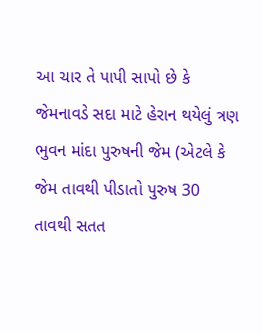આ ચાર તે પાપી સાપો છે કે જેમનાવડે સદા માટે હેરાન થયેલું ત્રણ ભુવન માંદા પુરુષની જેમ (એટલે કે જેમ તાવથી પીડાતો પુરુષ 30 તાવથી સતત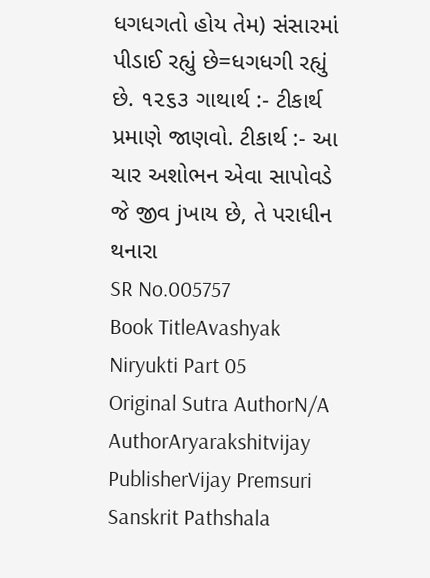ધગધગતો હોય તેમ) સંસારમાં પીડાઈ રહ્યું છે=ધગધગી રહ્યું છે. ૧૨૬૩ ગાથાર્થ :- ટીકાર્થ પ્રમાણે જાણવો. ટીકાર્થ :- આ ચાર અશોભન એવા સાપોવડે જે જીવ jખાય છે, તે પરાધીન થનારા
SR No.005757
Book TitleAvashyak Niryukti Part 05
Original Sutra AuthorN/A
AuthorAryarakshitvijay
PublisherVijay Premsuri Sanskrit Pathshala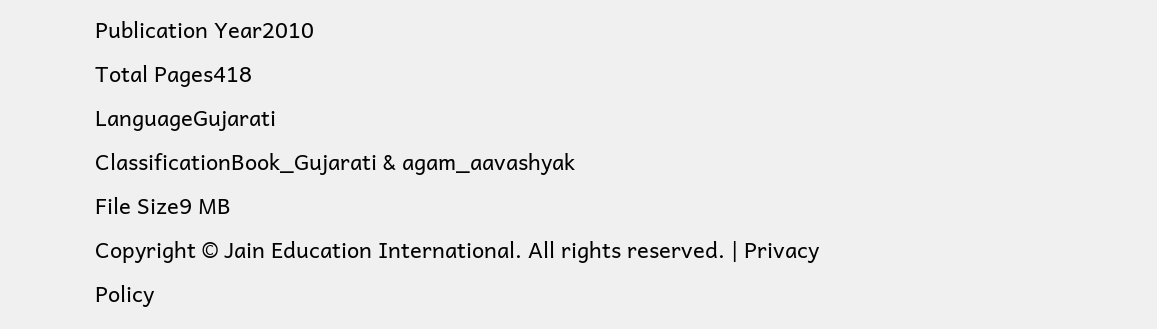Publication Year2010
Total Pages418
LanguageGujarati
ClassificationBook_Gujarati & agam_aavashyak
File Size9 MB
Copyright © Jain Education International. All rights reserved. | Privacy Policy